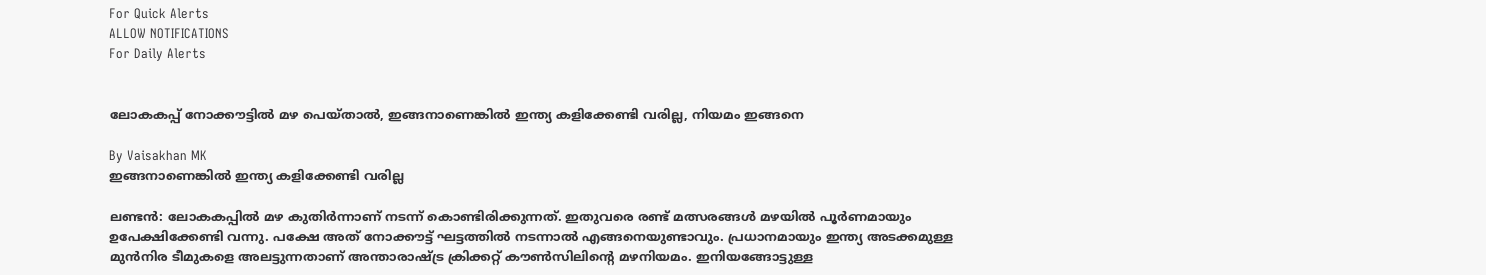For Quick Alerts
ALLOW NOTIFICATIONS
For Daily Alerts


ലോകകപ്പ് നോക്കൗട്ടില്‍ മഴ പെയ്താല്‍, ഇങ്ങനാണെങ്കില്‍ ഇന്ത്യ കളിക്കേണ്ടി വരില്ല, നിയമം ഇങ്ങനെ

By Vaisakhan MK
ഇങ്ങനാണെങ്കില്‍ ഇന്ത്യ കളിക്കേണ്ടി വരില്ല

ലണ്ടന്‍: ലോകകപ്പില്‍ മഴ കുതിര്‍ന്നാണ് നടന്ന് കൊണ്ടിരിക്കുന്നത്. ഇതുവരെ രണ്ട് മത്സരങ്ങള്‍ മഴയില്‍ പൂര്‍ണമായും ഉപേക്ഷിക്കേണ്ടി വന്നു. പക്ഷേ അത് നോക്കൗട്ട് ഘട്ടത്തില്‍ നടന്നാല്‍ എങ്ങനെയുണ്ടാവും. പ്രധാനമായും ഇന്ത്യ അടക്കമുള്ള മുന്‍നിര ടീമുകളെ അലട്ടുന്നതാണ് അന്താരാഷ്ട്ര ക്രിക്കറ്റ് കൗണ്‍സിലിന്റെ മഴനിയമം. ഇനിയങ്ങോട്ടുള്ള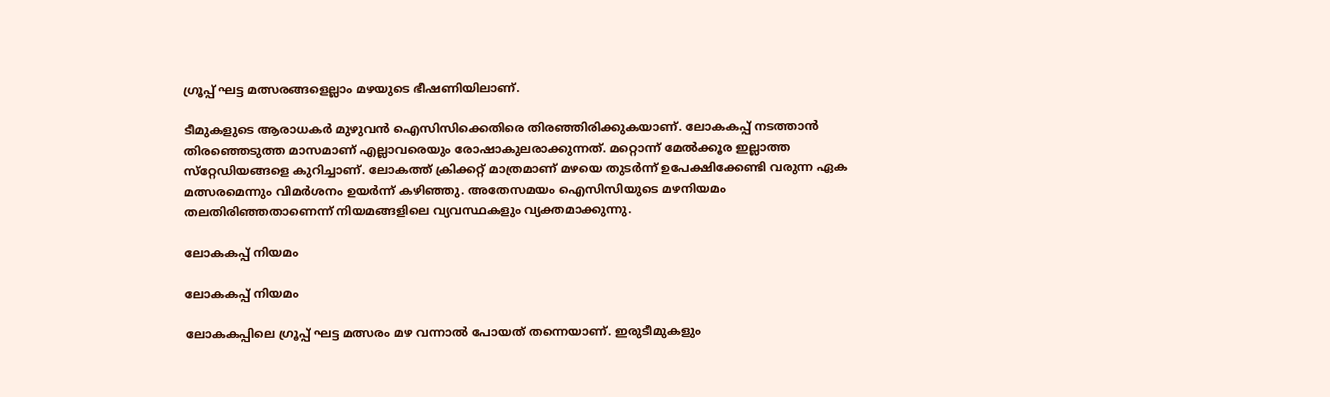ഗ്രൂപ്പ് ഘട്ട മത്സരങ്ങളെല്ലാം മഴയുടെ ഭീഷണിയിലാണ്.

ടീമുകളുടെ ആരാധകര്‍ മുഴുവന്‍ ഐസിസിക്കെതിരെ തിരഞ്ഞിരിക്കുകയാണ്. ലോകകപ്പ് നടത്താന്‍ തിരഞ്ഞെടുത്ത മാസമാണ് എല്ലാവരെയും രോഷാകുലരാക്കുന്നത്. മറ്റൊന്ന് മേല്‍ക്കൂര ഇല്ലാത്ത സ്‌റ്റേഡിയങ്ങളെ കുറിച്ചാണ്. ലോകത്ത് ക്രിക്കറ്റ് മാത്രമാണ് മഴയെ തുടര്‍ന്ന് ഉപേക്ഷിക്കേണ്ടി വരുന്ന ഏക മത്സരമെന്നും വിമര്‍ശനം ഉയര്‍ന്ന് കഴിഞ്ഞു. അതേസമയം ഐസിസിയുടെ മഴനിയമം തലതിരിഞ്ഞതാണെന്ന് നിയമങ്ങളിലെ വ്യവസ്ഥകളും വ്യക്തമാക്കുന്നു.

ലോകകപ്പ് നിയമം

ലോകകപ്പ് നിയമം

ലോകകപ്പിലെ ഗ്രൂപ്പ് ഘട്ട മത്സരം മഴ വന്നാല്‍ പോയത് തന്നെയാണ്. ഇരുടീമുകളും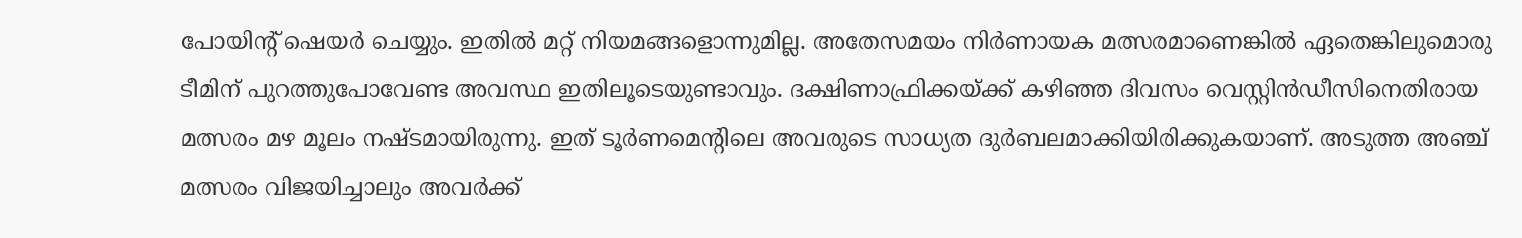പോയിന്റ് ഷെയര്‍ ചെയ്യും. ഇതില്‍ മറ്റ് നിയമങ്ങളൊന്നുമില്ല. അതേസമയം നിര്‍ണായക മത്സരമാണെങ്കില്‍ ഏതെങ്കിലുമൊരു ടീമിന് പുറത്തുപോവേണ്ട അവസ്ഥ ഇതിലൂടെയുണ്ടാവും. ദക്ഷിണാഫ്രിക്കയ്ക്ക് കഴിഞ്ഞ ദിവസം വെസ്റ്റിന്‍ഡീസിനെതിരായ മത്സരം മഴ മൂലം നഷ്ടമായിരുന്നു. ഇത് ടൂര്‍ണമെന്റിലെ അവരുടെ സാധ്യത ദുര്‍ബലമാക്കിയിരിക്കുകയാണ്. അടുത്ത അഞ്ച് മത്സരം വിജയിച്ചാലും അവര്‍ക്ക്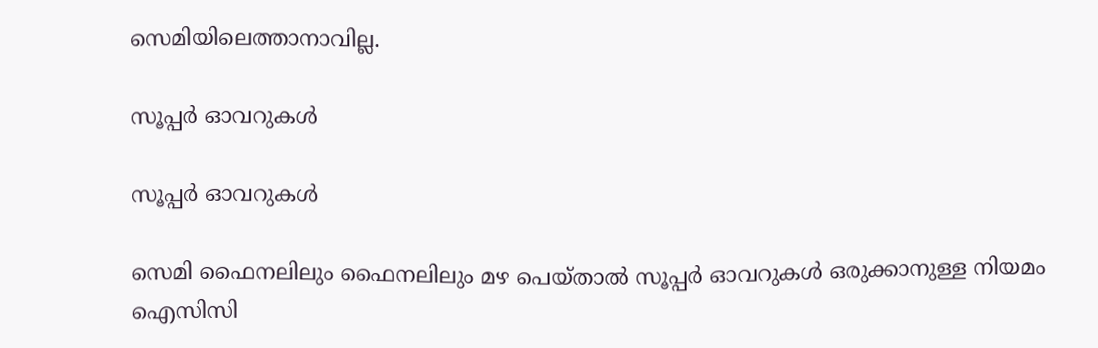സെമിയിലെത്താനാവില്ല.

സൂപ്പര്‍ ഓവറുകള്‍

സൂപ്പര്‍ ഓവറുകള്‍

സെമി ഫൈനലിലും ഫൈനലിലും മഴ പെയ്താല്‍ സൂപ്പര്‍ ഓവറുകള്‍ ഒരുക്കാനുള്ള നിയമം ഐസിസി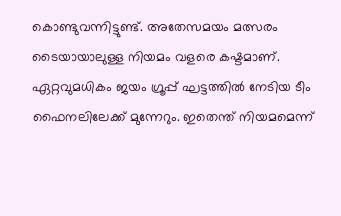കൊണ്ടുവന്നിട്ടുണ്ട്. അതേസമയം മത്സരം ടൈയായാലുള്ള നിയമം വളരെ കഷ്ടമാണ്. ഏറ്റവുമധികം ജയം ഗ്രൂപ്പ് ഘട്ടത്തില്‍ നേടിയ ടീം ഫൈനലിലേക്ക് മുന്നേറും. ഇതെന്ത് നിയമമെന്ന്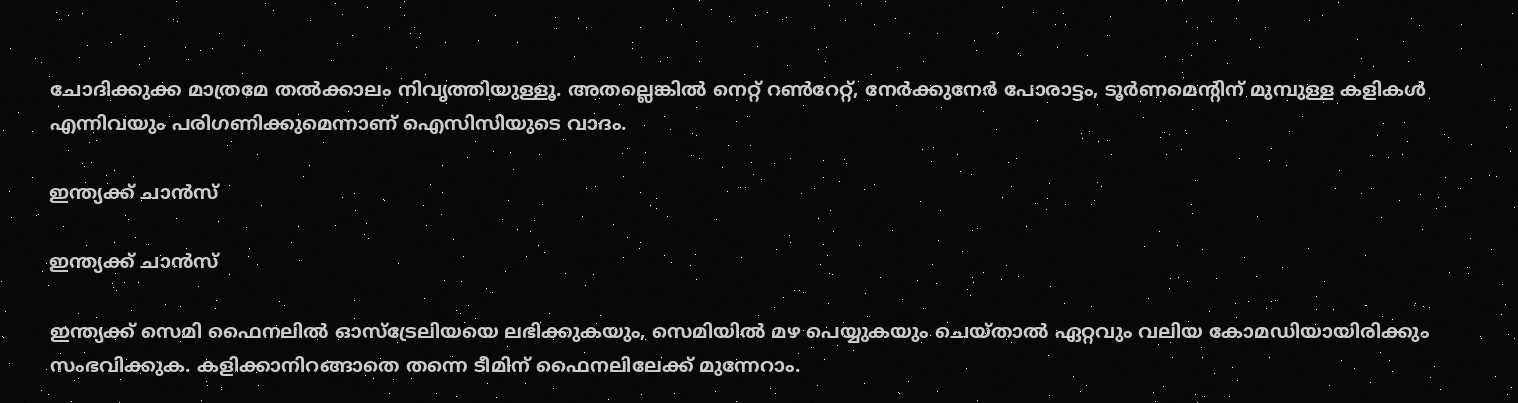ചോദിക്കുക്ക മാത്രമേ തല്‍ക്കാലം നിവൃത്തിയുള്ളൂ. അതല്ലെങ്കില്‍ നെറ്റ് റണ്‍റേറ്റ്, നേര്‍ക്കുനേര്‍ പോരാട്ടം, ടൂര്‍ണമെന്റിന് മുമ്പുള്ള കളികള്‍ എന്നിവയും പരിഗണിക്കുമെന്നാണ് ഐസിസിയുടെ വാദം.

ഇന്ത്യക്ക് ചാന്‍സ്

ഇന്ത്യക്ക് ചാന്‍സ്

ഇന്ത്യക്ക് സെമി ഫൈനലില്‍ ഓസ്‌ട്രേലിയയെ ലഭിക്കുകയും, സെമിയില്‍ മഴ പെയ്യുകയും ചെയ്താല്‍ ഏറ്റവും വലിയ കോമഡിയായിരിക്കും സംഭവിക്കുക. കളിക്കാനിറങ്ങാതെ തന്നെ ടീമിന് ഫൈനലിലേക്ക് മുന്നേറാം.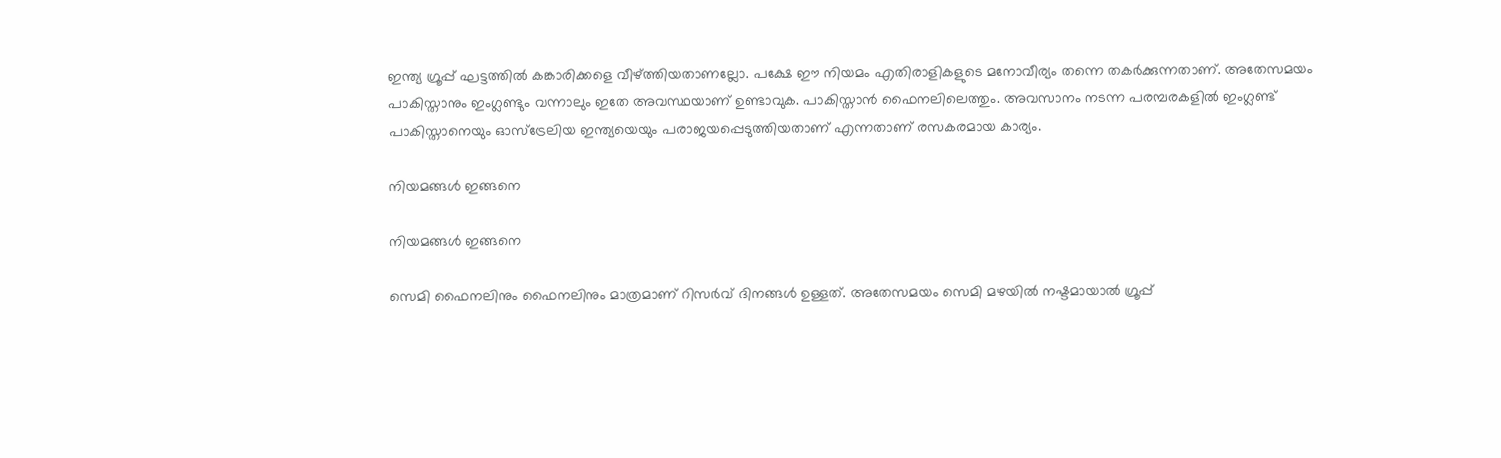ഇന്ത്യ ഗ്രൂപ്പ് ഘട്ടത്തില്‍ കങ്കാരിക്കളെ വീഴ്ത്തിയതാണല്ലോ. പക്ഷേ ഈ നിയമം എതിരാളികളുടെ മനോവീര്യം തന്നെ തകര്‍ക്കുന്നതാണ്. അതേസമയം പാകിസ്താനും ഇംഗ്ലണ്ടും വന്നാലും ഇതേ അവസ്ഥയാണ് ഉണ്ടാവുക. പാകിസ്താന്‍ ഫൈനലിലെത്തും. അവസാനം നടന്ന പരമ്പരകളില്‍ ഇംഗ്ലണ്ട് പാകിസ്താനെയും ഓസ്‌ട്രേലിയ ഇന്ത്യയെയും പരാജയപ്പെടുത്തിയതാണ് എന്നതാണ് രസകരമായ കാര്യം.

നിയമങ്ങള്‍ ഇങ്ങനെ

നിയമങ്ങള്‍ ഇങ്ങനെ

സെമി ഫൈനലിനും ഫൈനലിനും മാത്രമാണ് റിസര്‍വ് ദിനങ്ങള്‍ ഉള്ളത്. അതേസമയം സെമി മഴയില്‍ നഷ്ടമായാല്‍ ഗ്രൂപ്പ്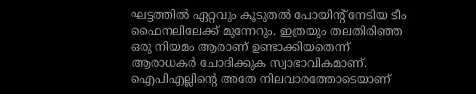ഘട്ടത്തില്‍ ഏറ്റവും കൂടുതല്‍ പോയിന്റ് നേടിയ ടീം ഫൈനലിലേക്ക് മുന്നേറും. ഇത്രയും തലതിരിഞ്ഞ ഒരു നിയമം ആരാണ് ഉണ്ടാക്കിയതെന്ന് ആരാധകര്‍ ചോദിക്കുക സ്വാഭാവികമാണ്. ഐപിഎല്ലിന്റെ അതേ നിലവാരത്തോടെയാണ്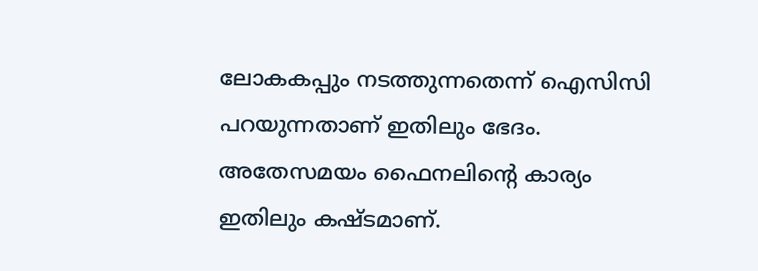ലോകകപ്പും നടത്തുന്നതെന്ന് ഐസിസി പറയുന്നതാണ് ഇതിലും ഭേദം. അതേസമയം ഫൈനലിന്റെ കാര്യം ഇതിലും കഷ്ടമാണ്.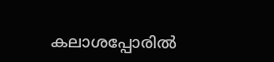കലാശപ്പോരില്‍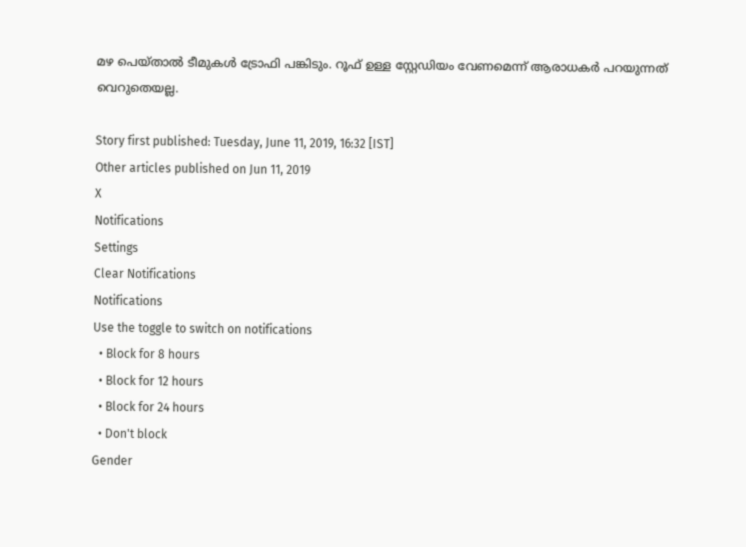മഴ പെയ്താല്‍ ടീമുകള്‍ ട്രോഫി പങ്കിടും. റൂഫ് ഉള്ള സ്റ്റേഡിയം വേണമെന്ന് ആരാധകര്‍ പറയുന്നത് വെറുതെയല്ല.

Story first published: Tuesday, June 11, 2019, 16:32 [IST]
Other articles published on Jun 11, 2019
X
Notifications
Settings
Clear Notifications
Notifications
Use the toggle to switch on notifications
  • Block for 8 hours
  • Block for 12 hours
  • Block for 24 hours
  • Don't block
Gender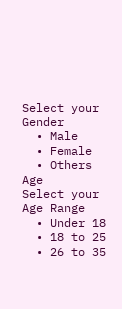Select your Gender
  • Male
  • Female
  • Others
Age
Select your Age Range
  • Under 18
  • 18 to 25
  • 26 to 35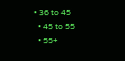• 36 to 45
  • 45 to 55
  • 55+